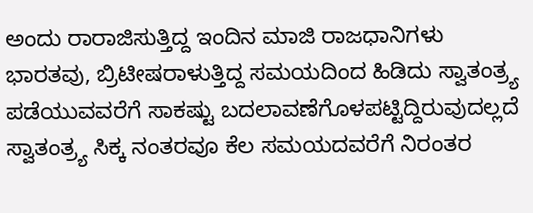ಅಂದು ರಾರಾಜಿಸುತ್ತಿದ್ದ ಇಂದಿನ ಮಾಜಿ ರಾಜಧಾನಿಗಳು
ಭಾರತವು, ಬ್ರಿಟೀಷರಾಳುತ್ತಿದ್ದ ಸಮಯದಿಂದ ಹಿಡಿದು ಸ್ವಾತಂತ್ರ್ಯ ಪಡೆಯುವವರೆಗೆ ಸಾಕಷ್ಟು ಬದಲಾವಣೆಗೊಳಪಟ್ಟಿದ್ದಿರುವುದಲ್ಲದೆ ಸ್ವಾತಂತ್ರ್ಯ ಸಿಕ್ಕ ನಂತರವೂ ಕೆಲ ಸಮಯದವರೆಗೆ ನಿರಂತರ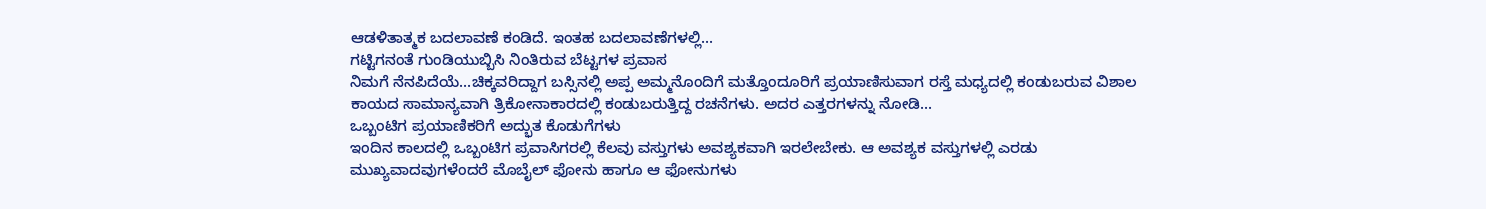ಆಡಳಿತಾತ್ಮಕ ಬದಲಾವಣೆ ಕಂಡಿದೆ. ಇಂತಹ ಬದಲಾವಣೆಗಳಲ್ಲಿ...
ಗಟ್ಟಿಗನಂತೆ ಗುಂಡಿಯುಬ್ಬಿಸಿ ನಿಂತಿರುವ ಬೆಟ್ಟಗಳ ಪ್ರವಾಸ
ನಿಮಗೆ ನೆನಪಿದೆಯೆ...ಚಿಕ್ಕವರಿದ್ದಾಗ ಬಸ್ಸಿನಲ್ಲಿ ಅಪ್ಪ ಅಮ್ಮನೊಂದಿಗೆ ಮತ್ತೊಂದೂರಿಗೆ ಪ್ರಯಾಣಿಸುವಾಗ ರಸ್ತೆ ಮಧ್ಯದಲ್ಲಿ ಕಂಡುಬರುವ ವಿಶಾಲ ಕಾಯದ ಸಾಮಾನ್ಯವಾಗಿ ತ್ರಿಕೋನಾಕಾರದಲ್ಲಿ ಕಂಡುಬರುತ್ತಿದ್ದ ರಚನೆಗಳು. ಅದರ ಎತ್ತರಗಳನ್ನು ನೋಡಿ...
ಒಬ್ಬಂಟಿಗ ಪ್ರಯಾಣಿಕರಿಗೆ ಅದ್ಭುತ ಕೊಡುಗೆಗಳು
ಇಂದಿನ ಕಾಲದಲ್ಲಿ ಒಬ್ಬಂಟಿಗ ಪ್ರವಾಸಿಗರಲ್ಲಿ ಕೆಲವು ವಸ್ತುಗಳು ಅವಶ್ಯಕವಾಗಿ ಇರಲೇಬೇಕು. ಆ ಅವಶ್ಯಕ ವಸ್ತುಗಳಲ್ಲಿ ಎರಡು ಮುಖ್ಯವಾದವುಗಳೆಂದರೆ ಮೊಬೈಲ್ ಫೋನು ಹಾಗೂ ಆ ಫೋನುಗಳು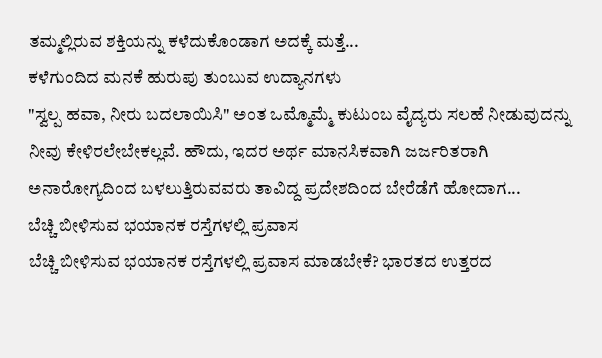ತಮ್ಮಲ್ಲಿರುವ ಶಕ್ತಿಯನ್ನು ಕಳೆದುಕೊಂಡಾಗ ಅದಕ್ಕೆ ಮತ್ತೆ...
ಕಳೆಗುಂದಿದ ಮನಕೆ ಹುರುಪು ತುಂಬುವ ಉದ್ಯಾನಗಳು
"ಸ್ವಲ್ಪ ಹವಾ, ನೀರು ಬದಲಾಯಿಸಿ" ಅಂತ ಒಮ್ಮೊಮ್ಮೆ ಕುಟುಂಬ ವೈದ್ಯರು ಸಲಹೆ ನೀಡುವುದನ್ನು ನೀವು ಕೇಳಿರಲೇಬೇಕಲ್ಲವೆ. ಹೌದು, ಇದರ ಅರ್ಥ ಮಾನಸಿಕವಾಗಿ ಜರ್ಜರಿತರಾಗಿ ಅನಾರೋಗ್ಯದಿಂದ ಬಳಲುತ್ತಿರುವವರು ತಾವಿದ್ದ ಪ್ರದೇಶದಿಂದ ಬೇರೆಡೆಗೆ ಹೋದಾಗ...
ಬೆಚ್ಚಿ ಬೀಳಿಸುವ ಭಯಾನಕ ರಸ್ತೆಗಳಲ್ಲಿ ಪ್ರವಾಸ
ಬೆಚ್ಚಿ ಬೀಳಿಸುವ ಭಯಾನಕ ರಸ್ತೆಗಳಲ್ಲಿ ಪ್ರವಾಸ ಮಾಡಬೇಕೆ? ಭಾರತದ ಉತ್ತರದ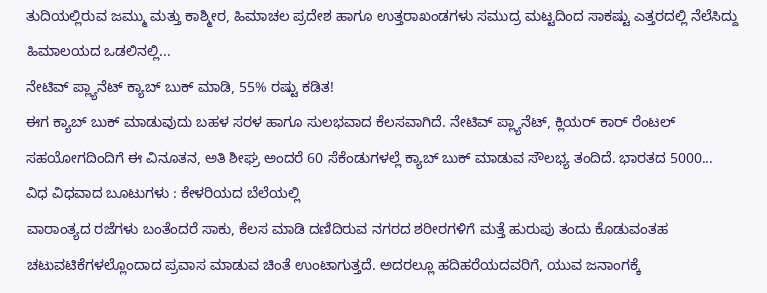ತುದಿಯಲ್ಲಿರುವ ಜಮ್ಮು ಮತ್ತು ಕಾಶ್ಮೀರ, ಹಿಮಾಚಲ ಪ್ರದೇಶ ಹಾಗೂ ಉತ್ತರಾಖಂಡಗಳು ಸಮುದ್ರ ಮಟ್ಟದಿಂದ ಸಾಕಷ್ಟು ಎತ್ತರದಲ್ಲಿ ನೆಲೆಸಿದ್ದು ಹಿಮಾಲಯದ ಒಡಲಿನಲ್ಲಿ...
ನೇಟಿವ್ ಪ್ಲ್ಯಾನೆಟ್ ಕ್ಯಾಬ್ ಬುಕ್ ಮಾಡಿ, 55% ರಷ್ಟು ಕಡಿತ!
ಈಗ ಕ್ಯಾಬ್ ಬುಕ್ ಮಾಡುವುದು ಬಹಳ ಸರಳ ಹಾಗೂ ಸುಲಭವಾದ ಕೆಲಸವಾಗಿದೆ. ನೇಟಿವ್ ಪ್ಲ್ಯಾನೆಟ್, ಕ್ಲಿಯರ್ ಕಾರ್ ರೆಂಟಲ್ ಸಹಯೋಗದಿಂದಿಗೆ ಈ ವಿನೂತನ, ಅತಿ ಶೀಘ್ರ ಅಂದರೆ 60 ಸೆಕೆಂಡುಗಳಲ್ಲೆ ಕ್ಯಾಬ್ ಬುಕ್ ಮಾಡುವ ಸೌಲಭ್ಯ ತಂದಿದೆ. ಭಾರತದ 5000...
ವಿಧ ವಿಧವಾದ ಬೂಟುಗಳು : ಕೇಳರಿಯದ ಬೆಲೆಯಲ್ಲಿ
ವಾರಾಂತ್ಯದ ರಜೆಗಳು ಬಂತೆಂದರೆ ಸಾಕು, ಕೆಲಸ ಮಾಡಿ ದಣಿದಿರುವ ನಗರದ ಶರೀರಗಳಿಗೆ ಮತ್ತೆ ಹುರುಪು ತಂದು ಕೊಡುವಂತಹ ಚಟುವಟಿಕೆಗಳಲ್ಲೊಂದಾದ ಪ್ರವಾಸ ಮಾಡುವ ಚಿಂತೆ ಉಂಟಾಗುತ್ತದೆ. ಅದರಲ್ಲೂ ಹದಿಹರೆಯದವರಿಗೆ, ಯುವ ಜನಾಂಗಕ್ಕೆ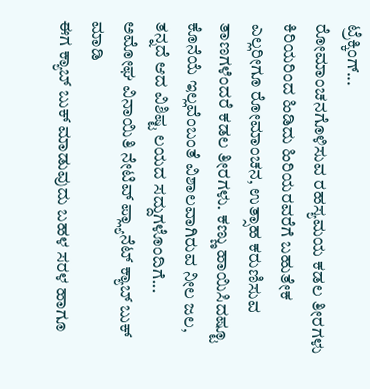ಟ್ರೆಕ್ಕಿಂಗ್...
ರೋಮಾಂಚನಗೊಳಿಸುವ ರಹಸ್ಯಮಯ ಕಡಲ ತೀರಗಳು
ಕಿರಿಯರಿಂದ ಹಿಡಿದು ಹಿರಿಯರವರೆಗೆ ಬಹುತೇಕ ಎಲ್ಲರೀಗೂ ರೋಮಾಂಚನ, ಉತ್ಸಾಹ ಕರುಣಿಸುವ ತಾಣಗಳೆಂದರೆ ಕಡಲ ತೀರಗಳು. ಕಣ್ಣು ಹಾಯಿಸಿದಷ್ಟೂ ಕೊನೆಯೆ ಇಲ್ಲವೆಂಬಂತೆ ವಿಶಾಲವಾಗಿರುವ ನೀಲ ಜಲ, ತನ್ನದೆ ಆದ ವಿಶಿಷ್ಟ ಲಯದ ಸದ್ದುಗಳೊಂದಿಗೆ...
ಅಮೋಘ ವಿನಾಯಿತಿ ನೇಟಿವ್ ಪ್ಲ್ಯಾನೆಟ್ ಕ್ಯಾಬ್ ಬುಕ್ ಮಾಡಿ
ಈಗ ಕ್ಯಾಬ್ ಬುಕ್ ಮಾಡುವುದು ಬಹಳ ಸರಳ ಹಾಗೂ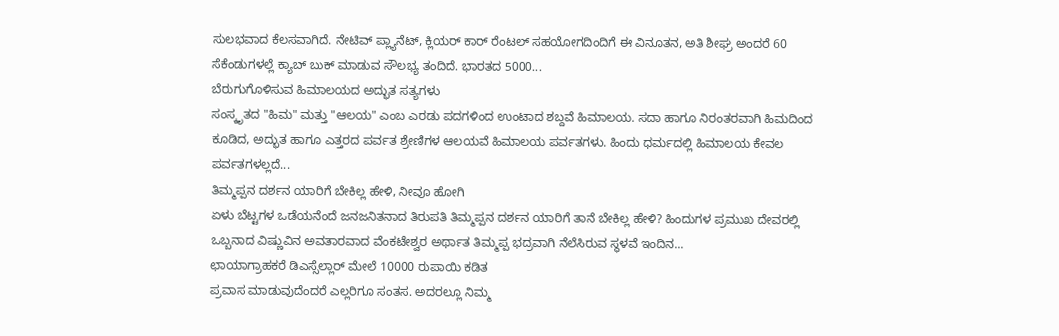ಸುಲಭವಾದ ಕೆಲಸವಾಗಿದೆ. ನೇಟಿವ್ ಪ್ಲ್ಯಾನೆಟ್, ಕ್ಲಿಯರ್ ಕಾರ್ ರೆಂಟಲ್ ಸಹಯೋಗದಿಂದಿಗೆ ಈ ವಿನೂತನ, ಅತಿ ಶೀಘ್ರ ಅಂದರೆ 60 ಸೆಕೆಂಡುಗಳಲ್ಲೆ ಕ್ಯಾಬ್ ಬುಕ್ ಮಾಡುವ ಸೌಲಭ್ಯ ತಂದಿದೆ. ಭಾರತದ 5000...
ಬೆರುಗುಗೊಳಿಸುವ ಹಿಮಾಲಯದ ಅದ್ಭುತ ಸತ್ಯಗಳು
ಸಂಸ್ಕೃತದ "ಹಿಮ" ಮತ್ತು "ಆಲಯ" ಎಂಬ ಎರಡು ಪದಗಳಿಂದ ಉಂಟಾದ ಶಬ್ದವೆ ಹಿಮಾಲಯ. ಸದಾ ಹಾಗೂ ನಿರಂತರವಾಗಿ ಹಿಮದಿಂದ ಕೂಡಿದ, ಅದ್ಭುತ ಹಾಗೂ ಎತ್ತರದ ಪರ್ವತ ಶ್ರೇಣಿಗಳ ಆಲಯವೆ ಹಿಮಾಲಯ ಪರ್ವತಗಳು. ಹಿಂದು ಧರ್ಮದಲ್ಲಿ ಹಿಮಾಲಯ ಕೇವಲ ಪರ್ವತಗಳಲ್ಲದೆ...
ತಿಮ್ಮಪ್ಪನ ದರ್ಶನ ಯಾರಿಗೆ ಬೇಕಿಲ್ಲ ಹೇಳಿ, ನೀವೂ ಹೋಗಿ
ಏಳು ಬೆಟ್ಟಗಳ ಒಡೆಯನೆಂದೆ ಜನಜನಿತನಾದ ತಿರುಪತಿ ತಿಮ್ಮಪ್ಪನ ದರ್ಶನ ಯಾರಿಗೆ ತಾನೆ ಬೇಕಿಲ್ಲ ಹೇಳಿ? ಹಿಂದುಗಳ ಪ್ರಮುಖ ದೇವರಲ್ಲಿ ಒಬ್ಬನಾದ ವಿಷ್ಣುವಿನ ಅವತಾರವಾದ ವೆಂಕಟೇಶ್ವರ ಅರ್ಥಾತ ತಿಮ್ಮಪ್ಪ ಭದ್ರವಾಗಿ ನೆಲೆಸಿರುವ ಸ್ಥಳವೆ ಇಂದಿನ...
ಛಾಯಾಗ್ರಾಹಕರೆ ಡಿಎಸ್ಸೆಲ್ಲಾರ್ ಮೇಲೆ 10000 ರುಪಾಯಿ ಕಡಿತ
ಪ್ರವಾಸ ಮಾಡುವುದೆಂದರೆ ಎಲ್ಲರಿಗೂ ಸಂತಸ. ಅದರಲ್ಲೂ ನಿಮ್ಮ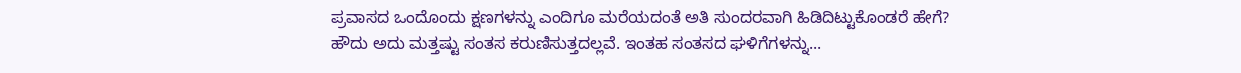ಪ್ರವಾಸದ ಒಂದೊಂದು ಕ್ಷಣಗಳನ್ನು ಎಂದಿಗೂ ಮರೆಯದಂತೆ ಅತಿ ಸುಂದರವಾಗಿ ಹಿಡಿದಿಟ್ಟುಕೊಂಡರೆ ಹೇಗೆ? ಹೌದು ಅದು ಮತ್ತಷ್ಟು ಸಂತಸ ಕರುಣಿಸುತ್ತದಲ್ಲವೆ. ಇಂತಹ ಸಂತಸದ ಘಳಿಗೆಗಳನ್ನು...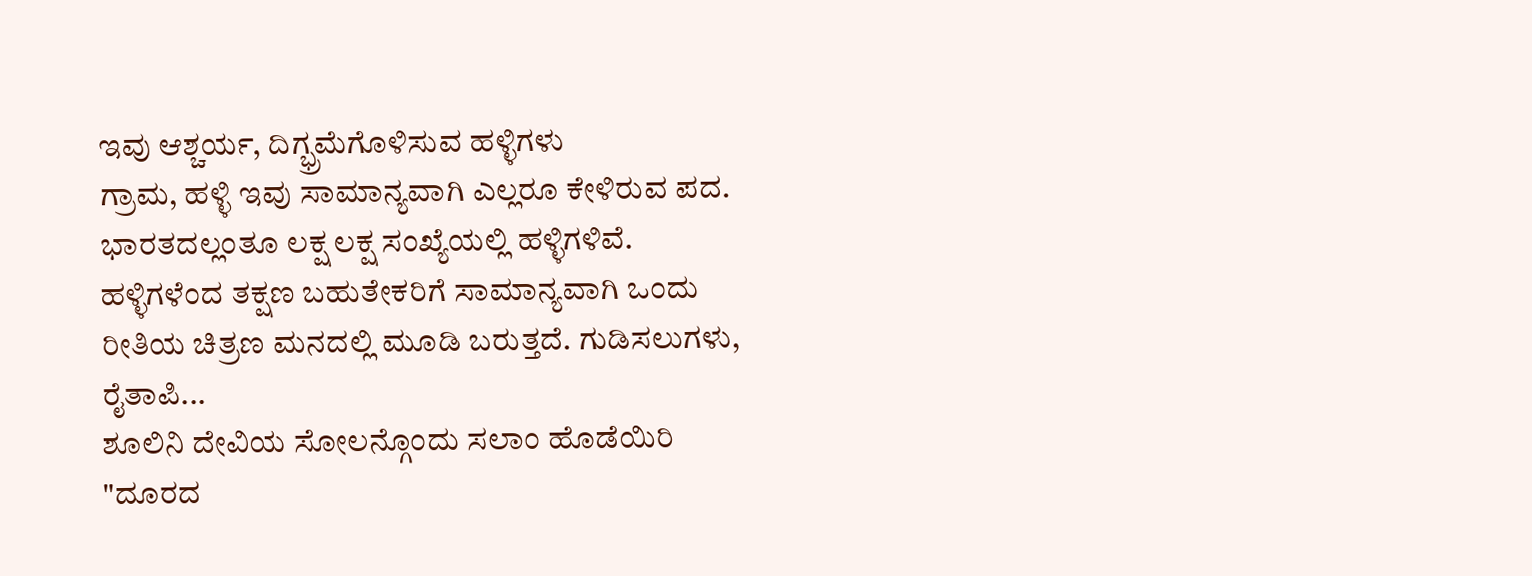ಇವು ಆಶ್ಚರ್ಯ, ದಿಗ್ಭ್ರಮೆಗೊಳಿಸುವ ಹಳ್ಳಿಗಳು
ಗ್ರಾಮ, ಹಳ್ಳಿ ಇವು ಸಾಮಾನ್ಯವಾಗಿ ಎಲ್ಲರೂ ಕೇಳಿರುವ ಪದ. ಭಾರತದಲ್ಲಂತೂ ಲಕ್ಷ ಲಕ್ಷ ಸಂಖ್ಯೆಯಲ್ಲಿ ಹಳ್ಳಿಗಳಿವೆ. ಹಳ್ಳಿಗಳೆಂದ ತಕ್ಷಣ ಬಹುತೇಕರಿಗೆ ಸಾಮಾನ್ಯವಾಗಿ ಒಂದು ರೀತಿಯ ಚಿತ್ರಣ ಮನದಲ್ಲಿ ಮೂಡಿ ಬರುತ್ತದೆ. ಗುಡಿಸಲುಗಳು, ರೈತಾಪಿ...
ಶೂಲಿನಿ ದೇವಿಯ ಸೋಲನ್ಗೊಂದು ಸಲಾಂ ಹೊಡೆಯಿರಿ
"ದೂರದ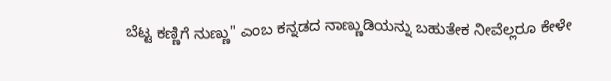ಬೆಟ್ಟ ಕಣ್ಣಿಗೆ ನುಣ್ಣು" ಎಂಬ ಕನ್ನಡದ ನಾಣ್ಣುಡಿಯನ್ನು ಬಹುತೇಕ ನೀವೆಲ್ಲರೂ ಕೇಳೇ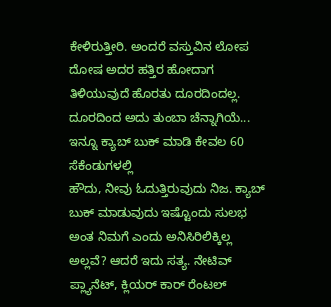ಕೇಳಿರುತ್ತೀರಿ. ಅಂದರೆ ವಸ್ತುವಿನ ಲೋಪ ದೋಷ ಅದರ ಹತ್ತಿರ ಹೋದಾಗ ತಿಳಿಯುವುದೆ ಹೊರತು ದೂರದಿಂದಲ್ಲ. ದೂರದಿಂದ ಅದು ತುಂಬಾ ಚೆನ್ನಾಗಿಯೆ...
ಇನ್ನೂ ಕ್ಯಾಬ್ ಬುಕ್ ಮಾಡಿ ಕೇವಲ 60 ಸೆಕೆಂಡುಗಳಲ್ಲಿ
ಹೌದು, ನೀವು ಓದುತ್ತಿರುವುದು ನಿಜ. ಕ್ಯಾಬ್ ಬುಕ್ ಮಾಡುವುದು ಇಷ್ಟೊಂದು ಸುಲಭ ಅಂತ ನಿಮಗೆ ಎಂದು ಅನಿಸಿರಿಲಿಕ್ಕಿಲ್ಲ ಅಲ್ಲವೆ? ಆದರೆ ಇದು ಸತ್ಯ. ನೇಟಿವ್ ಪ್ಲ್ಯಾನೆಟ್, ಕ್ಲಿಯರ್ ಕಾರ್ ರೆಂಟಲ್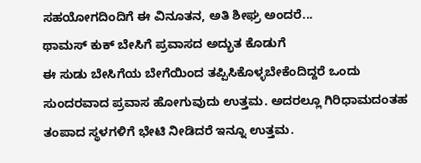ಸಹಯೋಗದಿಂದಿಗೆ ಈ ವಿನೂತನ, ಅತಿ ಶೀಘ್ರ ಅಂದರೆ...
ಥಾಮಸ್ ಕುಕ್ ಬೇಸಿಗೆ ಪ್ರವಾಸದ ಅದ್ಭುತ ಕೊಡುಗೆ
ಈ ಸುಡು ಬೇಸಿಗೆಯ ಬೇಗೆಯಿಂದ ತಪ್ಪಿಸಿಕೊಳ್ಳಬೇಕೆಂದಿದ್ದರೆ ಒಂದು ಸುಂದರವಾದ ಪ್ರವಾಸ ಹೋಗುವುದು ಉತ್ತಮ. ಅದರಲ್ಲೂ ಗಿರಿಧಾಮದಂತಹ ತಂಪಾದ ಸ್ಥಳಗಳಿಗೆ ಭೇಟಿ ನೀಡಿದರೆ ಇನ್ನೂ ಉತ್ತಮ.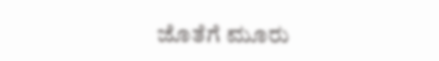ಜೊತೆಗೆ ಮೂರು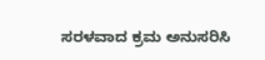ಸರಳವಾದ ಕ್ರಮ ಅನುಸರಿಸಿ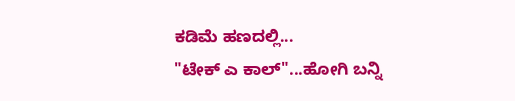ಕಡಿಮೆ ಹಣದಲ್ಲಿ...
"ಟೇಕ್ ಎ ಕಾಲ್"...ಹೋಗಿ ಬನ್ನಿ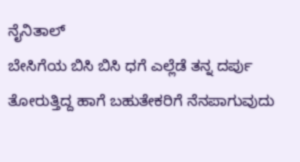ನೈನಿತಾಲ್
ಬೇಸಿಗೆಯ ಬಿಸಿ ಬಿಸಿ ಧಗೆ ಎಲ್ಲೆಡೆ ತನ್ನ ದರ್ಪು ತೋರುತ್ತಿದ್ದ ಹಾಗೆ ಬಹುತೇಕರಿಗೆ ನೆನಪಾಗುವುದು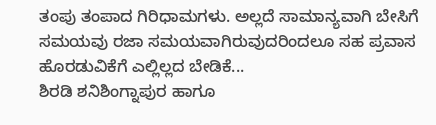ತಂಪು ತಂಪಾದ ಗಿರಿಧಾಮಗಳು. ಅಲ್ಲದೆ ಸಾಮಾನ್ಯವಾಗಿ ಬೇಸಿಗೆ ಸಮಯವು ರಜಾ ಸಮಯವಾಗಿರುವುದರಿಂದಲೂ ಸಹ ಪ್ರವಾಸ ಹೊರಡುವಿಕೆಗೆ ಎಲ್ಲಿಲ್ಲದ ಬೇಡಿಕೆ...
ಶಿರಡಿ ಶನಿಶಿಂಗ್ನಾಪುರ ಹಾಗೂ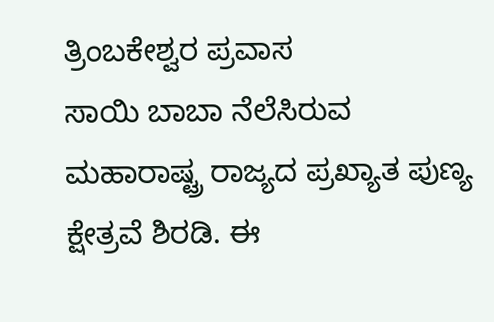ತ್ರಿಂಬಕೇಶ್ವರ ಪ್ರವಾಸ
ಸಾಯಿ ಬಾಬಾ ನೆಲೆಸಿರುವ ಮಹಾರಾಷ್ಟ್ರ ರಾಜ್ಯದ ಪ್ರಖ್ಯಾತ ಪುಣ್ಯ ಕ್ಷೇತ್ರವೆ ಶಿರಡಿ. ಈ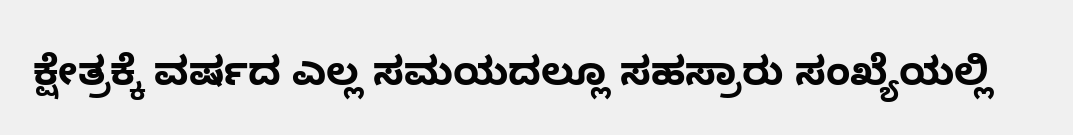ಕ್ಷೇತ್ರಕ್ಕೆ ವರ್ಷದ ಎಲ್ಲ ಸಮಯದಲ್ಲೂ ಸಹಸ್ರಾರು ಸಂಖ್ಯೆಯಲ್ಲಿ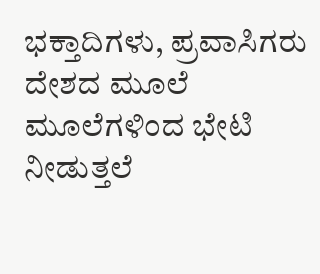ಭಕ್ತಾದಿಗಳು, ಪ್ರವಾಸಿಗರು ದೇಶದ ಮೂಲೆ ಮೂಲೆಗಳಿಂದ ಭೇಟಿ ನೀಡುತ್ತಲೆ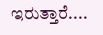ಇರುತ್ತಾರೆ....